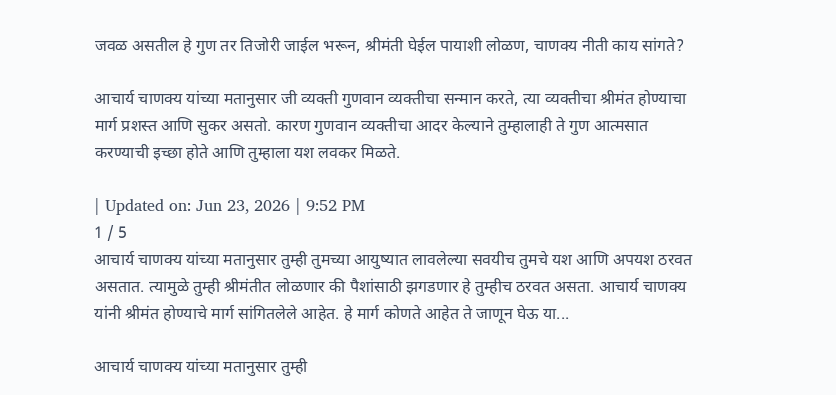जवळ असतील हे गुण तर तिजोरी जाईल भरून, श्रीमंती घेईल पायाशी लोळण, चाणक्य नीती काय सांगते?

आचार्य चाणक्य यांच्या मतानुसार जी व्यक्ती गुणवान व्यक्तीचा सन्मान करते, त्या व्यक्तीचा श्रीमंत होण्याचा मार्ग प्रशस्त आणि सुकर असतो. कारण गुणवान व्यक्तीचा आदर केल्याने तुम्हालाही ते गुण आत्मसात करण्याची इच्छा होते आणि तुम्हाला यश लवकर मिळते.

| Updated on: Jun 23, 2026 | 9:52 PM
1 / 5
आचार्य चाणक्य यांच्या मतानुसार तुम्ही तुमच्या आयुष्यात लावलेल्या सवयीच तुमचे यश आणि अपयश ठरवत असतात. त्यामुळे तुम्ही श्रीमंतीत लोळणार की पैशांसाठी झगडणार हे तुम्हीच ठरवत असता. आचार्य चाणक्य यांनी श्रीमंत होण्याचे मार्ग सांगितलेले आहेत. हे मार्ग कोणते आहेत ते जाणून घेऊ या...

आचार्य चाणक्य यांच्या मतानुसार तुम्ही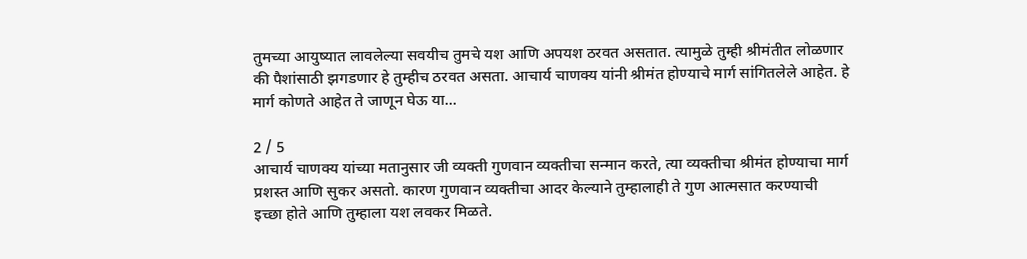तुमच्या आयुष्यात लावलेल्या सवयीच तुमचे यश आणि अपयश ठरवत असतात. त्यामुळे तुम्ही श्रीमंतीत लोळणार की पैशांसाठी झगडणार हे तुम्हीच ठरवत असता. आचार्य चाणक्य यांनी श्रीमंत होण्याचे मार्ग सांगितलेले आहेत. हे मार्ग कोणते आहेत ते जाणून घेऊ या...

2 / 5
आचार्य चाणक्य यांच्या मतानुसार जी व्यक्ती गुणवान व्यक्तीचा सन्मान करते, त्या व्यक्तीचा श्रीमंत होण्याचा मार्ग प्रशस्त आणि सुकर असतो. कारण गुणवान व्यक्तीचा आदर केल्याने तुम्हालाही ते गुण आत्मसात करण्याची  इच्छा होते आणि तुम्हाला यश लवकर मिळते.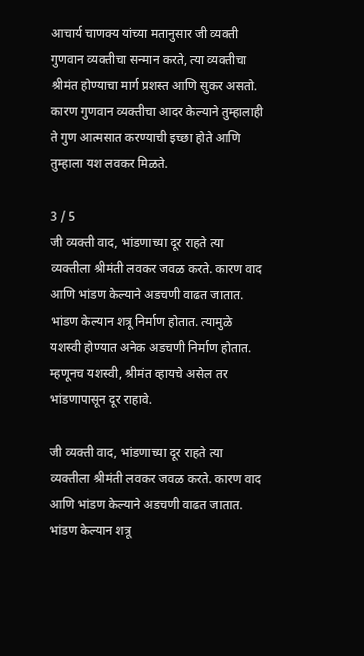आचार्य चाणक्य यांच्या मतानुसार जी व्यक्ती गुणवान व्यक्तीचा सन्मान करते, त्या व्यक्तीचा श्रीमंत होण्याचा मार्ग प्रशस्त आणि सुकर असतो. कारण गुणवान व्यक्तीचा आदर केल्याने तुम्हालाही ते गुण आत्मसात करण्याची इच्छा होते आणि तुम्हाला यश लवकर मिळते.

3 / 5
जी व्यक्ती वाद, भांडणाच्या दूर राहते त्या व्यक्तीला श्रीमंती लवकर जवळ करते. कारण वाद आणि भांडण केल्याने अडचणी वाढत जातात. भांडण केल्यान शत्रू निर्माण होतात. त्यामुळे यशस्वी होण्यात अनेक अडचणी निर्माण होतात. म्हणूनच यशस्वी, श्रीमंत व्हायचे असेल तर भांडणापासून दूर राहावे.

जी व्यक्ती वाद, भांडणाच्या दूर राहते त्या व्यक्तीला श्रीमंती लवकर जवळ करते. कारण वाद आणि भांडण केल्याने अडचणी वाढत जातात. भांडण केल्यान शत्रू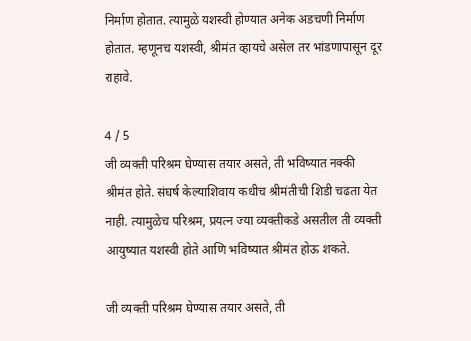निर्माण होतात. त्यामुळे यशस्वी होण्यात अनेक अडचणी निर्माण होतात. म्हणूनच यशस्वी, श्रीमंत व्हायचे असेल तर भांडणापासून दूर राहावे.

4 / 5
जी व्यक्ती परिश्रम घेण्यास तयार असते, ती भविष्यात नक्की श्रीमंत होते. संघर्ष केल्याशिवाय कधीच श्रीमंतीची शिडी चढता येत नाही. त्यामुळेच परिश्रम, प्रयत्न ज्या व्यक्तीकडे असतील ती व्यक्ती आयुष्यात यशस्वी होते आणि भविष्यात श्रीमंत होऊ शकते.

जी व्यक्ती परिश्रम घेण्यास तयार असते, ती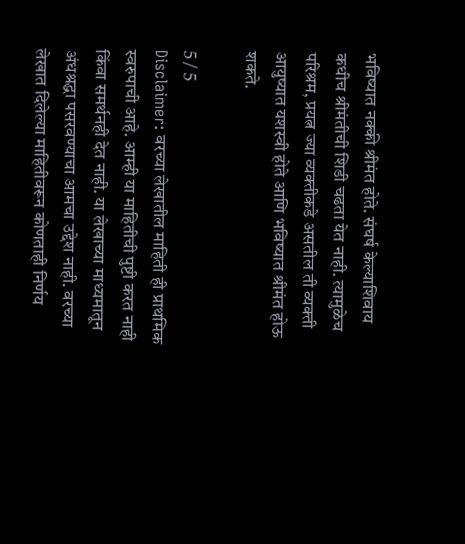भविष्यात नक्की श्रीमंत होते. संघर्ष केल्याशिवाय कधीच श्रीमंतीची शिडी चढता येत नाही. त्यामुळेच परिश्रम, प्रयत्न ज्या व्यक्तीकडे असतील ती व्यक्ती आयुष्यात यशस्वी होते आणि भविष्यात श्रीमंत होऊ शकते.

5 / 5
Disclaimer: वरच्या लेखातील माहिती ही प्राथमिक स्वरुपाची आहे. आम्ही या माहितीची पुष्टी करत नाही किंवा समर्थनही देत नाही. या लेखाच्या माध्यमातून अंधश्रद्धा पसरवण्याचा आमचा उद्देश नाही. वरच्या लेखात दिलेल्या माहितीवरून कोणताही निर्णय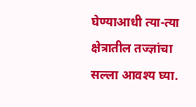घेण्याआधी त्या-त्या क्षेत्रातील तज्ज्ञांचा सल्ला आवश्य घ्या.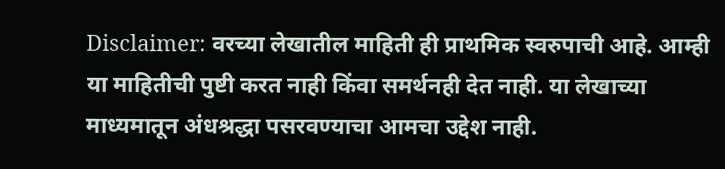Disclaimer: वरच्या लेखातील माहिती ही प्राथमिक स्वरुपाची आहे. आम्ही या माहितीची पुष्टी करत नाही किंवा समर्थनही देत नाही. या लेखाच्या माध्यमातून अंधश्रद्धा पसरवण्याचा आमचा उद्देश नाही.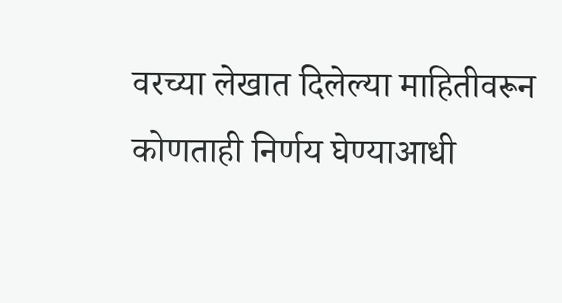वरच्या लेखात दिलेल्या माहितीवरून कोणताही निर्णय घेण्याआधी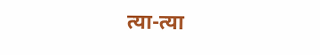त्या-त्या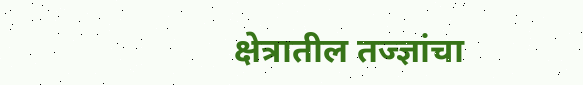क्षेत्रातील तज्ज्ञांचा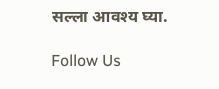सल्ला आवश्य घ्या.

Follow Us